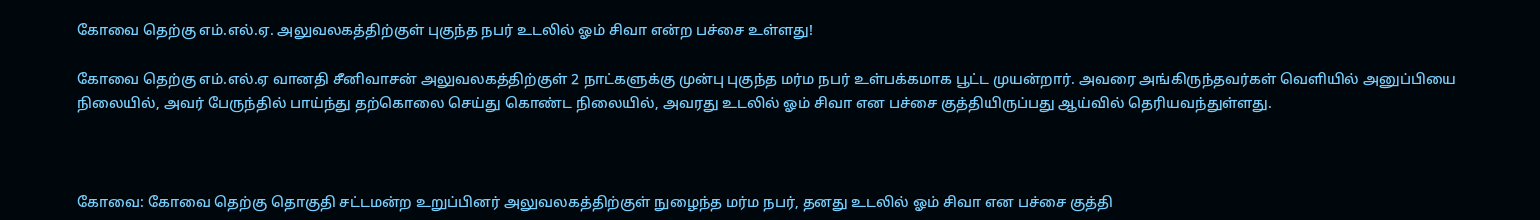கோவை தெற்கு எம்.எல்.ஏ. அலுவலகத்திற்குள் புகுந்த நபர் உடலில் ஓம் சிவா என்ற பச்சை உள்ளது!

கோவை தெற்கு எம்.எல்.ஏ வானதி சீனிவாசன் அலுவலகத்திற்குள் 2 நாட்களுக்கு முன்பு புகுந்த மர்ம நபர் உள்பக்கமாக பூட்ட முயன்றார். அவரை அங்கிருந்தவர்கள் வெளியில் அனுப்பியை நிலையில், அவர் பேருந்தில் பாய்ந்து தற்கொலை செய்து கொண்ட நிலையில், அவரது உடலில் ஓம் சிவா என பச்சை குத்தியிருப்பது ஆய்வில் தெரியவந்துள்ளது.



கோவை: கோவை தெற்கு தொகுதி சட்டமன்ற உறுப்பினர் அலுவலகத்திற்குள் நுழைந்த மர்ம நபர், தனது உடலில் ஓம் சிவா என பச்சை குத்தி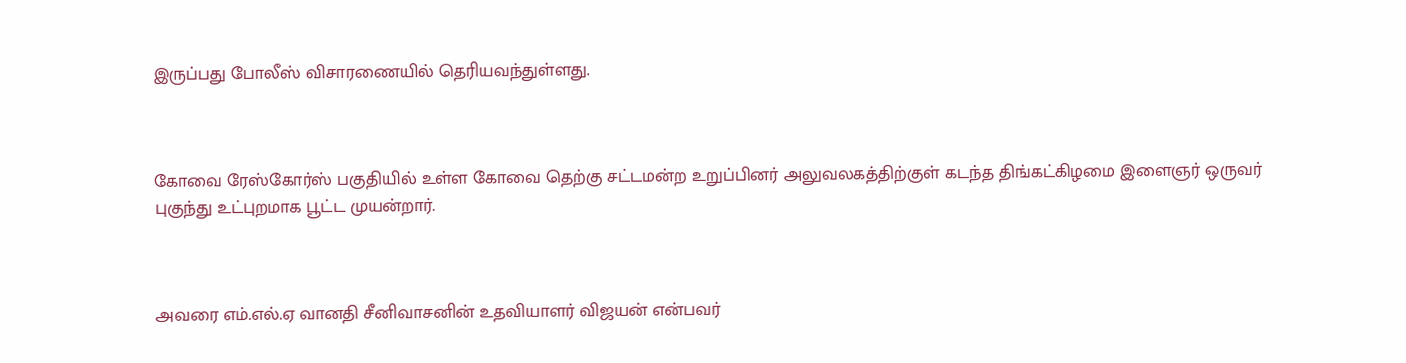இருப்பது போலீஸ் விசாரணையில் தெரியவந்துள்ளது.



கோவை ரேஸ்கோர்ஸ் பகுதியில் உள்ள கோவை தெற்கு சட்டமன்ற உறுப்பினர் அலுவலகத்திற்குள் கடந்த திங்கட்கிழமை இளைஞர் ஒருவர் புகுந்து உட்புறமாக பூட்ட முயன்றார்.



அவரை எம்.எல்.ஏ வானதி சீனிவாசனின் உதவியாளர் விஜயன் என்பவர்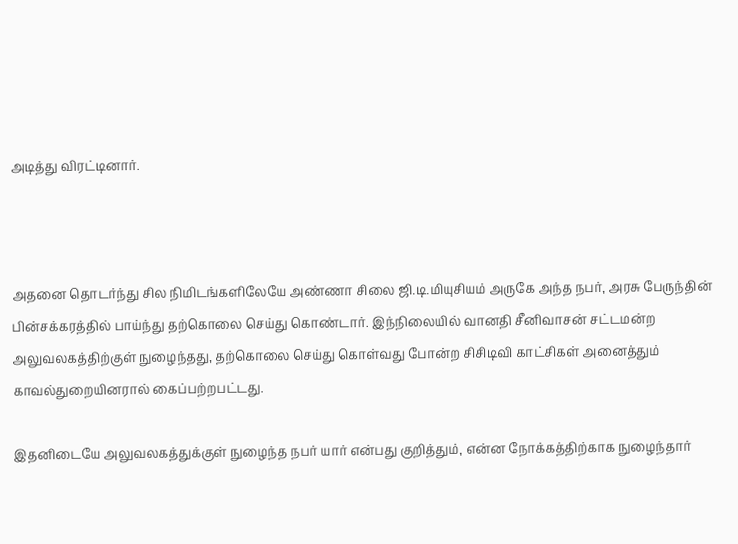அடித்து விரட்டினார்.



அதனை தொடர்ந்து சில நிமிடங்களிலேயே அண்ணா சிலை ஜி.டி.மியுசியம் அருகே அந்த நபர், அரசு பேருந்தின் பின்சக்கரத்தில் பாய்ந்து தற்கொலை செய்து கொண்டார். இந்நிலையில் வானதி சீனிவாசன் சட்டமன்ற அலுவலகத்திற்குள் நுழைந்தது, தற்கொலை செய்து கொள்வது போன்ற சிசிடிவி காட்சிகள் அனைத்தும் காவல்துறையினரால் கைப்பற்றபட்டது.

இதனிடையே அலுவலகத்துக்குள் நுழைந்த நபர் யார் என்பது குறித்தும், என்ன நோக்கத்திற்காக நுழைந்தார்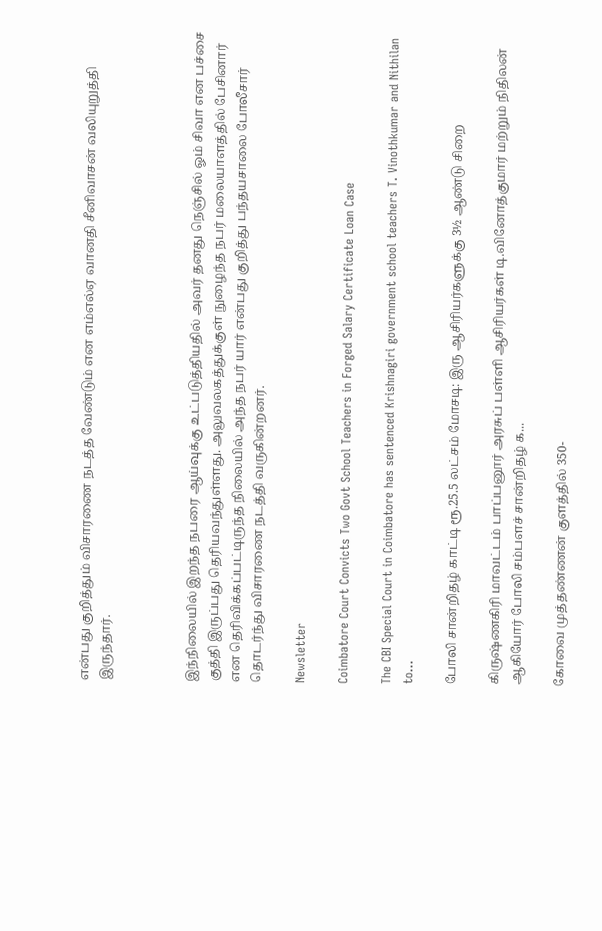என்பது குறித்தும் விசாரணை நடத்த வேண்டும் என எம்எல்ஏ வானதி சீனிவாசன் வலியுறுத்தி இருந்தார்.



இந்நிலையில் இறந்த நபரை ஆய்வுக்கு உட்படுத்தியதில் அவர் தனது நெஞ்சில் ஓம் சிவா என பச்சை குத்தி இருப்பது தெரியவந்துள்ளது. அலுவலகத்துக்குள் நுழைந்த நபர் மலையாளத்தில் பேசினார் என தெரிவிக்கப்பட்டிருந்த நிலையில் அந்த நபர் யார் என்பது குறித்து பந்தயசாலை போலீசார் தொடர்ந்து விசாரணை நடத்தி வருகின்றனர்.

Newsletter

Coimbatore Court Convicts Two Govt School Teachers in Forged Salary Certificate Loan Case

The CBI Special Court in Coimbatore has sentenced Krishnagiri government school teachers T. Vinothkumar and Nithilan to...

போலி சான்றிதழ் காட்டி ரூ.25.5 லட்சம் மோசடி: இரு ஆசிரியர்களுக்கு 3½ ஆண்டு சிறை

கிருஷ்ணகிரி மாவட்டம் பாப்பனூர் அரசுப் பள்ளி ஆசிரியர்கள் டி.வினோத்குமார் மற்றும் நிதிலன் ஆகியோர் போலி சம்பளச் சான்றிதழ் க...

கோவை முத்தண்ணன் குளத்தில் 350-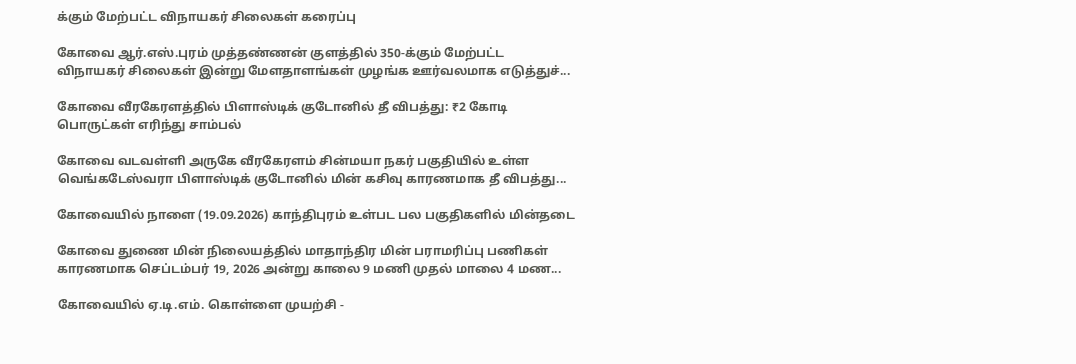க்கும் மேற்பட்ட விநாயகர் சிலைகள் கரைப்பு

கோவை ஆர்.எஸ்.புரம் முத்தண்ணன் குளத்தில் 350-க்கும் மேற்பட்ட விநாயகர் சிலைகள் இன்று மேளதாளங்கள் முழங்க ஊர்வலமாக எடுத்துச்...

கோவை வீரகேரளத்தில் பிளாஸ்டிக் குடோனில் தீ விபத்து: ₹2 கோடி பொருட்கள் எரிந்து சாம்பல்

கோவை வடவள்ளி அருகே வீரகேரளம் சின்மயா நகர் பகுதியில் உள்ள வெங்கடேஸ்வரா பிளாஸ்டிக் குடோனில் மின் கசிவு காரணமாக தீ விபத்து...

கோவையில் நாளை (19.09.2026) காந்திபுரம் உள்பட பல பகுதிகளில் மின்தடை

கோவை துணை மின் நிலையத்தில் மாதாந்திர மின் பராமரிப்பு பணிகள் காரணமாக செப்டம்பர் 19, 2026 அன்று காலை 9 மணி முதல் மாலை 4 மண...

கோவையில் ஏ.டி.எம். கொள்ளை முயற்சி -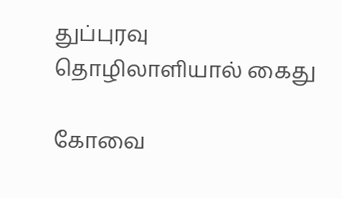துப்புரவு தொழிலாளியால் கைது

கோவை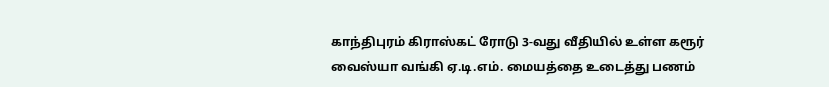காந்திபுரம் கிராஸ்கட் ரோடு 3-வது வீதியில் உள்ள கரூர் வைஸ்யா வங்கி ஏ.டி.எம். மையத்தை உடைத்து பணம்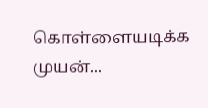கொள்ளையடிக்க முயன்...